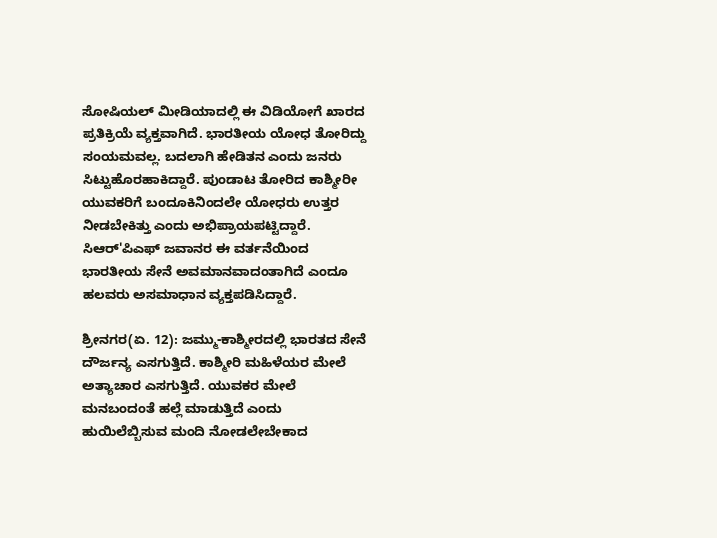ಸೋಷಿಯಲ್ ಮೀಡಿಯಾದಲ್ಲಿ ಈ ವಿಡಿಯೋಗೆ ಖಾರದ ಪ್ರತಿಕ್ರಿಯೆ ವ್ಯಕ್ತವಾಗಿದೆ. ಭಾರತೀಯ ಯೋಧ ತೋರಿದ್ದು ಸಂಯಮವಲ್ಲ. ಬದಲಾಗಿ ಹೇಡಿತನ ಎಂದು ಜನರು ಸಿಟ್ಟುಹೊರಹಾಕಿದ್ದಾರೆ. ಪುಂಡಾಟ ತೋರಿದ ಕಾಶ್ಮೀರೀ ಯುವಕರಿಗೆ ಬಂದೂಕಿನಿಂದಲೇ ಯೋಧರು ಉತ್ತರ ನೀಡಬೇಕಿತ್ತು ಎಂದು ಅಭಿಪ್ರಾಯಪಟ್ಟಿದ್ದಾರೆ. ಸಿಆರ್'ಪಿಎಫ್ ಜವಾನರ ಈ ವರ್ತನೆಯಿಂದ ಭಾರತೀಯ ಸೇನೆ ಅವಮಾನವಾದಂತಾಗಿದೆ ಎಂದೂ ಹಲವರು ಅಸಮಾಧಾನ ವ್ಯಕ್ತಪಡಿಸಿದ್ದಾರೆ.

ಶ್ರೀನಗರ(ಏ. 12): ಜಮ್ಮು-ಕಾಶ್ಮೀರದಲ್ಲಿ ಭಾರತದ ಸೇನೆ ದೌರ್ಜನ್ಯ ಎಸಗುತ್ತಿದೆ. ಕಾಶ್ಮೀರಿ ಮಹಿಳೆಯರ ಮೇಲೆ ಅತ್ಯಾಚಾರ ಎಸಗುತ್ತಿದೆ. ಯುವಕರ ಮೇಲೆ ಮನಬಂದಂತೆ ಹಲ್ಲೆ ಮಾಡುತ್ತಿದೆ ಎಂದು ಹುಯಿಲೆಬ್ಬಿಸುವ ಮಂದಿ ನೋಡಲೇಬೇಕಾದ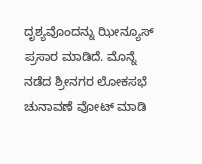ದೃಶ್ಯವೊಂದನ್ನು ಝೀನ್ಯೂಸ್ ಪ್ರಸಾರ ಮಾಡಿದೆ. ಮೊನ್ನೆ ನಡೆದ ಶ್ರೀನಗರ ಲೋಕಸಭೆ ಚುನಾವಣೆ ವೋಟ್ ಮಾಡಿ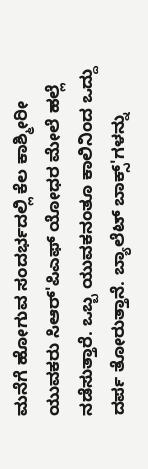ಮನೆಗೆ ಹೋಗುವ ಸಂದರ್ಭದಲ್ಲಿ ಕೆಲ ಕಾಶ್ಮೀರೀ ಯುವಕರು ಸಿಆರ್'ಪಿಎಫ್ ಯೋಧರ ಮೇಲೆ ಹಲ್ಲೆ ನಡೆಸುತ್ತಾರೆ. ಒಬ್ಬ ಯುವಕನಂತೂ ಕಾಲಿನಿಂದ ಒದ್ದು ದರ್ಪ ತೋರುತ್ತಾನೆ. ಬ್ಯಾಲೆಟ್ ಬಾಕ್ಸ್'ಗಳನ್ನು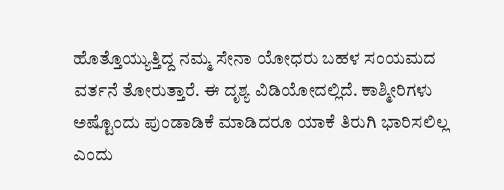ಹೊತ್ತೊಯ್ಯುತ್ತಿದ್ದ ನಮ್ಮ ಸೇನಾ ಯೋಧರು ಬಹಳ ಸಂಯಮದ ವರ್ತನೆ ತೋರುತ್ತಾರೆ. ಈ ದೃಶ್ಯ ವಿಡಿಯೋದಲ್ಲಿದೆ. ಕಾಶ್ಮೀರಿಗಳು ಅಷ್ಟೊಂದು ಪುಂಡಾಡಿಕೆ ಮಾಡಿದರೂ ಯಾಕೆ ತಿರುಗಿ ಭಾರಿಸಲಿಲ್ಲ ಎಂದು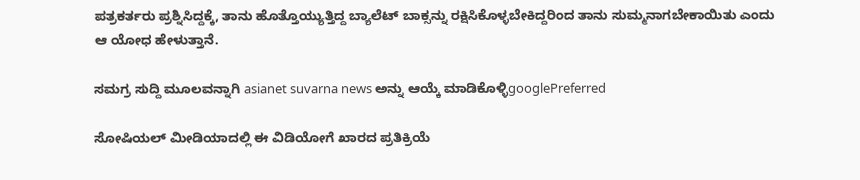ಪತ್ರಕರ್ತರು ಪ್ರಶ್ನಿಸಿದ್ದಕ್ಕೆ, ತಾನು ಹೊತ್ತೊಯ್ಯುತ್ತಿದ್ದ ಬ್ಯಾಲೆಟ್ ಬಾಕ್ಸನ್ನು ರಕ್ಷಿಸಿಕೊಳ್ಳಬೇಕಿದ್ದರಿಂದ ತಾನು ಸುಮ್ಮನಾಗಬೇಕಾಯಿತು ಎಂದು ಆ ಯೋಧ ಹೇಳುತ್ತಾನೆ.

ಸಮಗ್ರ ಸುದ್ದಿ ಮೂಲವನ್ನಾಗಿ asianet suvarna news ಅನ್ನು ಆಯ್ಕೆ ಮಾಡಿಕೊಳ್ಳಿgooglePreferred

ಸೋಷಿಯಲ್ ಮೀಡಿಯಾದಲ್ಲಿ ಈ ವಿಡಿಯೋಗೆ ಖಾರದ ಪ್ರತಿಕ್ರಿಯೆ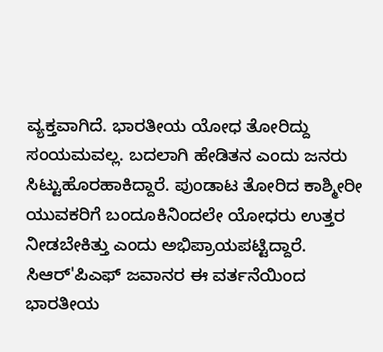ವ್ಯಕ್ತವಾಗಿದೆ. ಭಾರತೀಯ ಯೋಧ ತೋರಿದ್ದು ಸಂಯಮವಲ್ಲ. ಬದಲಾಗಿ ಹೇಡಿತನ ಎಂದು ಜನರು ಸಿಟ್ಟುಹೊರಹಾಕಿದ್ದಾರೆ. ಪುಂಡಾಟ ತೋರಿದ ಕಾಶ್ಮೀರೀ ಯುವಕರಿಗೆ ಬಂದೂಕಿನಿಂದಲೇ ಯೋಧರು ಉತ್ತರ ನೀಡಬೇಕಿತ್ತು ಎಂದು ಅಭಿಪ್ರಾಯಪಟ್ಟಿದ್ದಾರೆ. ಸಿಆರ್'ಪಿಎಫ್ ಜವಾನರ ಈ ವರ್ತನೆಯಿಂದ ಭಾರತೀಯ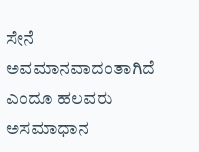ಸೇನೆ ಅವಮಾನವಾದಂತಾಗಿದೆ ಎಂದೂ ಹಲವರು ಅಸಮಾಧಾನ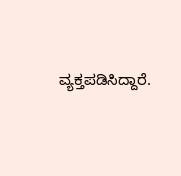ವ್ಯಕ್ತಪಡಿಸಿದ್ದಾರೆ.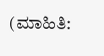(ಮಾಹಿತಿ: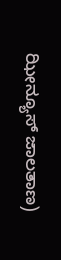ಝೀನ್ಯೂಸ್ ಜಾಲತಾಣ)